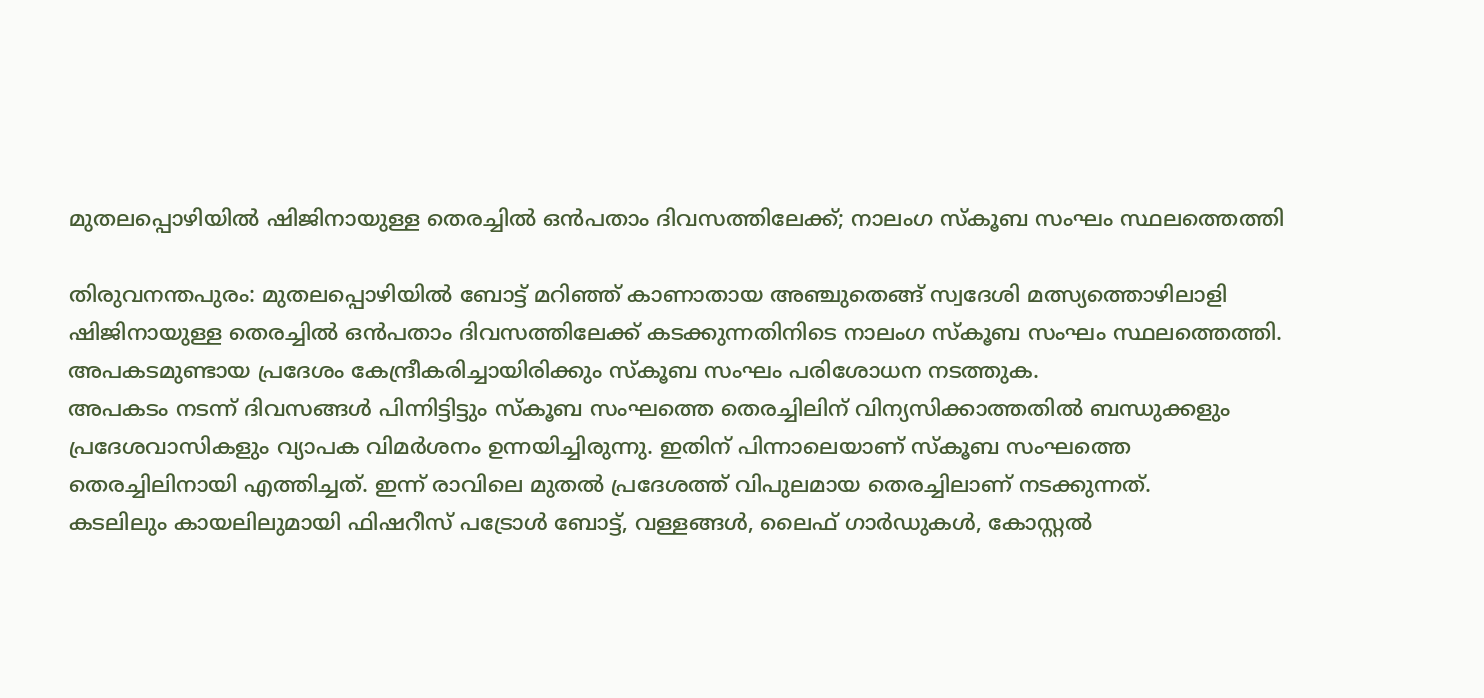മുതലപ്പൊഴിയിൽ ഷിജിനായുള്ള തെരച്ചിൽ ഒൻപതാം ദിവസത്തിലേക്ക്; നാലംഗ സ്കൂബ സംഘം സ്ഥലത്തെത്തി

തിരുവനന്തപുരം: മുതലപ്പൊഴിയിൽ ബോട്ട് മറിഞ്ഞ് കാണാതായ അഞ്ചുതെങ്ങ് സ്വദേശി മത്സ്യത്തൊഴിലാളി ഷിജിനായുള്ള തെരച്ചിൽ ഒൻപതാം ദിവസത്തിലേക്ക് കടക്കുന്നതിനിടെ നാലംഗ സ്കൂബ സംഘം സ്ഥലത്തെത്തി. അപകടമുണ്ടായ പ്രദേശം കേന്ദ്രീകരിച്ചായിരിക്കും സ്കൂബ സംഘം പരിശോധന നടത്തുക.
അപകടം നടന്ന് ദിവസങ്ങൾ പിന്നിട്ടിട്ടും സ്കൂബ സംഘത്തെ തെരച്ചിലിന് വിന്യസിക്കാത്തതിൽ ബന്ധുക്കളും പ്രദേശവാസികളും വ്യാപക വിമർശനം ഉന്നയിച്ചിരുന്നു. ഇതിന് പിന്നാലെയാണ് സ്കൂബ സംഘത്തെ തെരച്ചിലിനായി എത്തിച്ചത്. ഇന്ന് രാവിലെ മുതൽ പ്രദേശത്ത് വിപുലമായ തെരച്ചിലാണ് നടക്കുന്നത്.
കടലിലും കായലിലുമായി ഫിഷറീസ് പട്രോൾ ബോട്ട്, വള്ളങ്ങൾ, ലൈഫ് ഗാർഡുകൾ, കോസ്റ്റൽ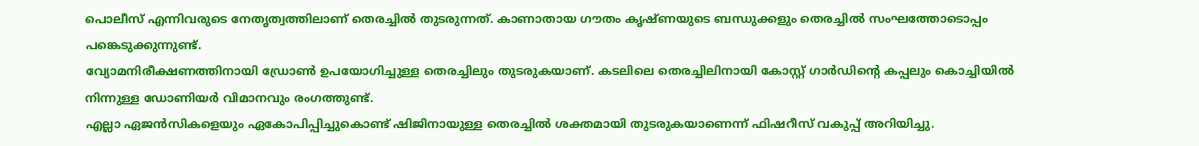പൊലീസ് എന്നിവരുടെ നേതൃത്വത്തിലാണ് തെരച്ചിൽ തുടരുന്നത്. കാണാതായ ഗൗതം കൃഷ്ണയുടെ ബന്ധുക്കളും തെരച്ചിൽ സംഘത്തോടൊപ്പം പങ്കെടുക്കുന്നുണ്ട്.
വ്യോമനിരീക്ഷണത്തിനായി ഡ്രോൺ ഉപയോഗിച്ചുള്ള തെരച്ചിലും തുടരുകയാണ്. കടലിലെ തെരച്ചിലിനായി കോസ്റ്റ് ഗാർഡിന്റെ കപ്പലും കൊച്ചിയിൽ നിന്നുള്ള ഡോണിയർ വിമാനവും രംഗത്തുണ്ട്.
എല്ലാ ഏജൻസികളെയും ഏകോപിപ്പിച്ചുകൊണ്ട് ഷിജിനായുള്ള തെരച്ചിൽ ശക്തമായി തുടരുകയാണെന്ന് ഫിഷറീസ് വകുപ്പ് അറിയിച്ചു.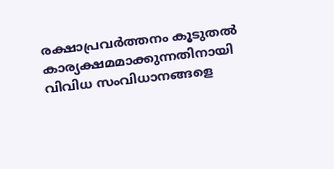രക്ഷാപ്രവർത്തനം കൂടുതൽ കാര്യക്ഷമമാക്കുന്നതിനായി വിവിധ സംവിധാനങ്ങളെ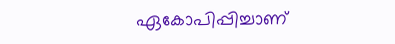ഏകോപിപ്പിച്ചാണ്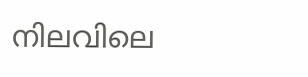നിലവിലെ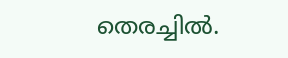തെരച്ചിൽ.